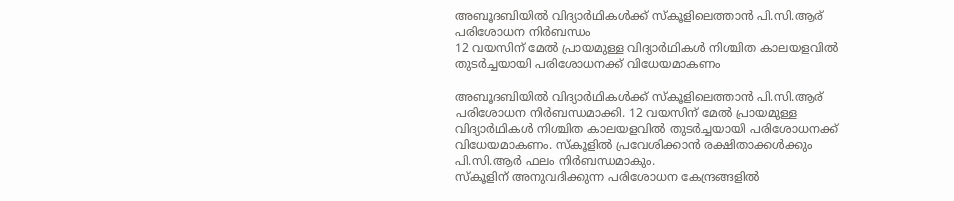അബൂദബിയിൽ വിദ്യാർഥികൾക്ക് സ്കൂളിലെത്താൻ പി.സി.ആര് പരിശോധന നിർബന്ധം
12 വയസിന് മേൽ പ്രായമുള്ള വിദ്യാർഥികൾ നിശ്ചിത കാലയളവിൽ തുടർച്ചയായി പരിശോധനക്ക് വിധേയമാകണം

അബൂദബിയിൽ വിദ്യാർഥികൾക്ക് സ്കൂളിലെത്താൻ പി.സി.ആര് പരിശോധന നിർബന്ധമാക്കി. 12 വയസിന് മേൽ പ്രായമുള്ള വിദ്യാർഥികൾ നിശ്ചിത കാലയളവിൽ തുടർച്ചയായി പരിശോധനക്ക് വിധേയമാകണം. സ്കൂളിൽ പ്രവേശിക്കാൻ രക്ഷിതാക്കൾക്കും പി.സി.ആർ ഫലം നിർബന്ധമാകും.
സ്കൂളിന് അനുവദിക്കുന്ന പരിശോധന കേന്ദ്രങ്ങളിൽ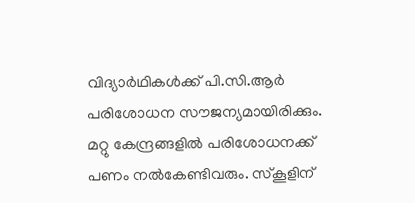വിദ്യാർഥികൾക്ക് പി.സി.ആർ പരിശോധന സൗജന്യമായിരിക്കും. മറ്റു കേന്ദ്രങ്ങളിൽ പരിശോധനക്ക് പണം നൽകേണ്ടിവരും. സ്കൂളിന്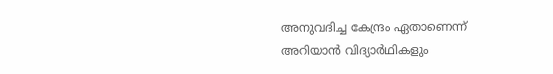അനുവദിച്ച കേന്ദ്രം ഏതാണെന്ന് അറിയാൻ വിദ്യാർഥികളും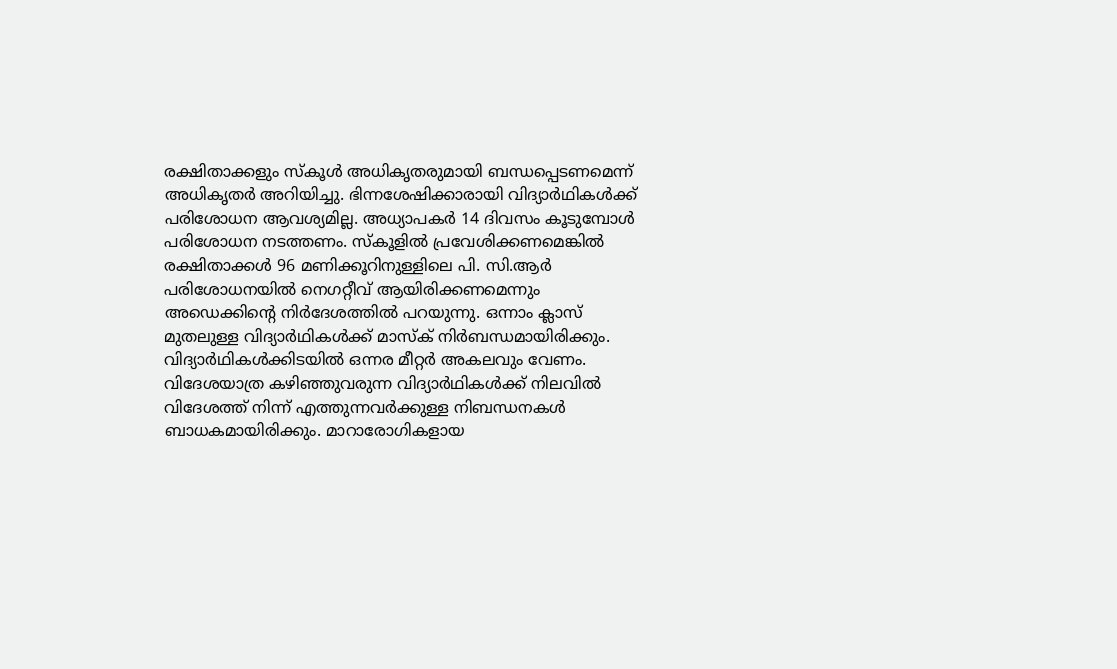രക്ഷിതാക്കളും സ്കൂൾ അധികൃതരുമായി ബന്ധപ്പെടണമെന്ന് അധികൃതർ അറിയിച്ചു. ഭിന്നശേഷിക്കാരായി വിദ്യാർഥികൾക്ക് പരിശോധന ആവശ്യമില്ല. അധ്യാപകർ 14 ദിവസം കൂടുമ്പോൾ പരിശോധന നടത്തണം. സ്കൂളിൽ പ്രവേശിക്കണമെങ്കിൽ രക്ഷിതാക്കൾ 96 മണിക്കൂറിനുള്ളിലെ പി. സി.ആർ പരിശോധനയിൽ നെഗറ്റീവ് ആയിരിക്കണമെന്നും അഡെക്കിന്റെ നിർദേശത്തിൽ പറയുന്നു. ഒന്നാം ക്ലാസ് മുതലുള്ള വിദ്യാർഥികൾക്ക് മാസ്ക് നിർബന്ധമായിരിക്കും. വിദ്യാർഥികൾക്കിടയിൽ ഒന്നര മീറ്റർ അകലവും വേണം.
വിദേശയാത്ര കഴിഞ്ഞുവരുന്ന വിദ്യാർഥികൾക്ക് നിലവിൽ വിദേശത്ത് നിന്ന് എത്തുന്നവർക്കുള്ള നിബന്ധനകൾ ബാധകമായിരിക്കും. മാറാരോഗികളായ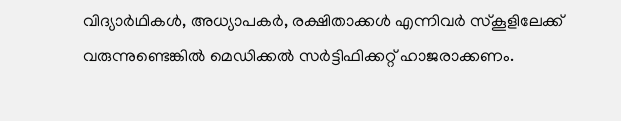വിദ്യാർഥികൾ, അധ്യാപകർ, രക്ഷിതാക്കൾ എന്നിവർ സ്കൂളിലേക്ക് വരുന്നുണ്ടെങ്കിൽ മെഡിക്കൽ സർട്ടിഫിക്കറ്റ് ഹാജരാക്കണം.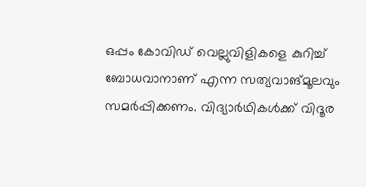ഒപ്പം കോവിഡ് വെല്ലുവിളികളെ കുറിച്ച് ബോധവാനാണ് എന്ന സത്യവാങ്മൂലവും സമർപ്പിക്കണം. വിദ്യാർഥികൾക്ക് വിദൂര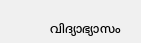വിദ്യാഭ്യാസം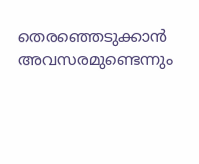തെരഞ്ഞെടുക്കാൻ അവസരമുണ്ടെന്നും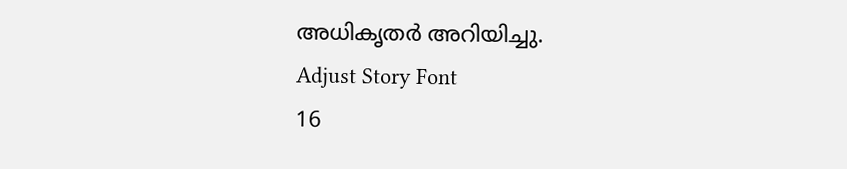അധികൃതർ അറിയിച്ചു.
Adjust Story Font
16